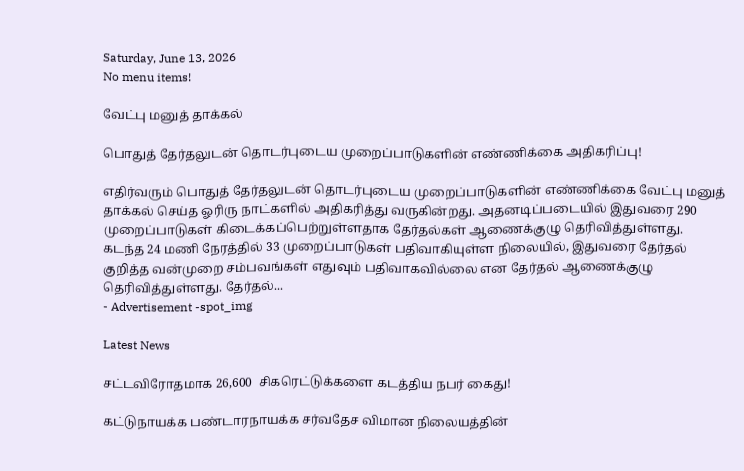Saturday, June 13, 2026
No menu items!

வேட்பு மனுத் தாக்கல்

பொதுத் தேர்தலுடன் தொடர்புடைய முறைப்பாடுகளின் எண்ணிக்கை அதிகரிப்பு!

எதிர்வரும் பொதுத் தேர்தலுடன் தொடர்புடைய முறைப்பாடுகளின் எண்ணிக்கை வேட்பு மனுத் தாக்கல் செய்த ஓரிரு நாட்களில் அதிகரித்து வருகின்றது. அதனடிப்படையில் இதுவரை 290 முறைப்பாடுகள் கிடைக்கப்பெற்றுள்ளதாக தேர்தல்கள் ஆணைக்குழு தெரிவித்துள்ளது. கடந்த 24 மணி நேரத்தில் 33 முறைப்பாடுகள் பதிவாகியுள்ள நிலையில், இதுவரை தேர்தல் குறித்த வன்முறை சம்பவங்கள் எதுவும் பதிவாகவில்லை என தேர்தல் ஆணைக்குழு தெரிவித்துள்ளது. தேர்தல்...
- Advertisement -spot_img

Latest News

சட்டவிரோதமாக 26,600  சிகரெட்டுக்களை கடத்திய நபர் கைது!

கட்டுநாயக்க பண்டாரநாயக்க சர்வதேச விமான நிலையத்தின்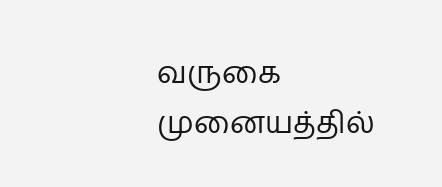வருகை முனையத்தில்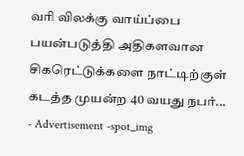வரி விலக்கு வாய்ப்பை பயன்படுத்தி அதிகளவான சிகரெட்டுக்களை நாட்டிற்குள் கடத்த முயன்ற 40 வயது நபர்...
- Advertisement -spot_img